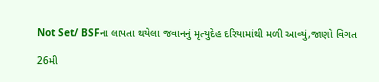Not Set/ BSFના લાપતા થયેલા જવાનનું મૃત્યુદેહ દરિયામાંથી મળી આવ્યું,જાણો વિગત

26મી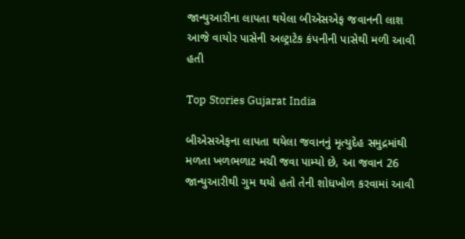જાન્યુઆરીના લાપતા થયેલા બીએસએફ જવાનની લાશ આજે વાયોર પાસેની અલ્ટ્રાટેક કંપનીની પાસેથી મળી આવી હતી

Top Stories Gujarat India

બીએસએફના લાપતા થયેલા જવાનનું મૃત્યુદેહ સમુદ્રમાંથી મળતા ખળભળાટ મચી જવા પામ્યો છે, આ જવાન 26 જાન્યુઆરીથી ગુમ થયો હતો તેની શોધખોળ કરવામાં આવી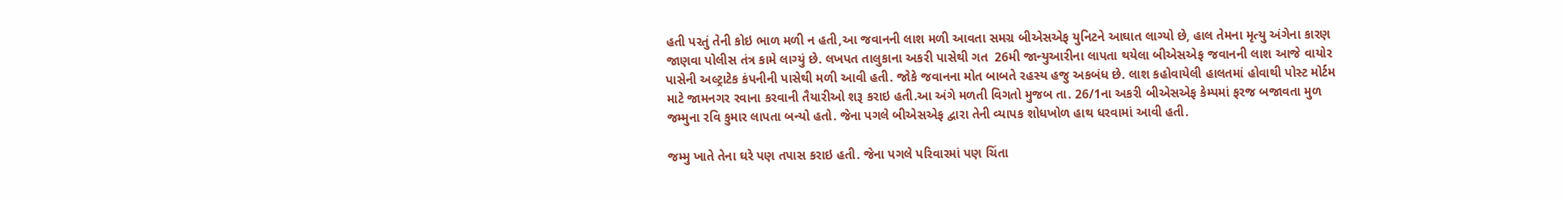હતી પરતું તેની કોઇ ભાળ મળી ન હતી,આ જવાનની લાશ મળી આવતા સમગ્ર બીએસએફ યુનિટને આઘાત લાગ્યો છે, હાલ તેમના મૃત્યુ અંગેના કારણ જાણવા પોલીસ તંત્ર કામે લાગ્યું છે. લખપત તાલુકાના અકરી પાસેથી ગત  26મી જાન્યુઆરીના લાપતા થયેલા બીએસએફ જવાનની લાશ આજે વાયોર પાસેની અલ્ટ્રાટેક કંપનીની પાસેથી મળી આવી હતી. જોકે જવાનના મોત બાબતે રહસ્ય હજુ અકબંધ છે. લાશ કહોવાયેલી હાલતમાં હોવાથી પોસ્ટ મોર્ટમ માટે જામનગર રવાના કરવાની તૈયારીઓ શરૂ કરાઇ હતી.આ અંગે મળતી વિગતો મુજબ તા. 26/1ના અકરી બીએસએફ કેમ્પમાં ફરજ બજાવતા મુળ જમ્મુના રવિ કુમાર લાપતા બન્યો હતો. જેના પગલે બીએસએફ દ્વારા તેની વ્યાપક શોધખોળ હાથ ધરવામાં આવી હતી.

જમ્મુ ખાતે તેના ઘરે પણ તપાસ કરાઇ હતી. જેના પગલે પરિવારમાં પણ ચિંતા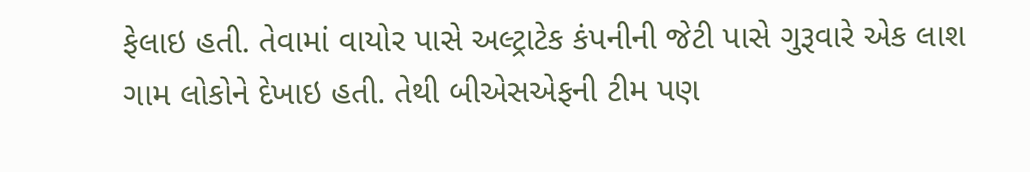ફેલાઇ હતી. તેવામાં વાયોર પાસે અલ્ટ્રાટેક કંપનીની જેટી પાસે ગુરૂવારે એક લાશ ગામ લોકોને દેખાઇ હતી. તેથી બીએસએફની ટીમ પણ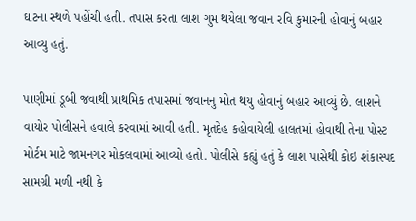ઘટના સ્થળે પહોંચી હતી. તપાસ કરતા લાશ ગુમ થયેલા જવાન રવિ કુમારની હોવાનું બહાર આવ્યુ હતું.

પાણીમાં ડૂબી જવાથી પ્રાથમિક તપાસમાં જવાનનુ મોત થયુ હોવાનું બહાર આવ્યું છે. લાશને વાયોર પોલીસને હવાલે કરવામાં આવી હતી. મૃતદેહ કહોવાયેલી હાલતમાં હોવાથી તેના પોસ્ટ મોર્ટમ માટે જામનગર મોકલવામાં આવ્યો હતો. પોલીસે કહ્યું હતું કે લાશ પાસેથી કોઇ શંકાસ્પદ સામગ્રી મળી નથી કે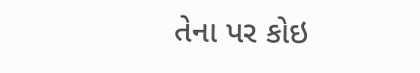તેના પર કોઇ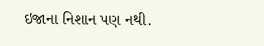ઇજાના નિશાન પણ નથી.